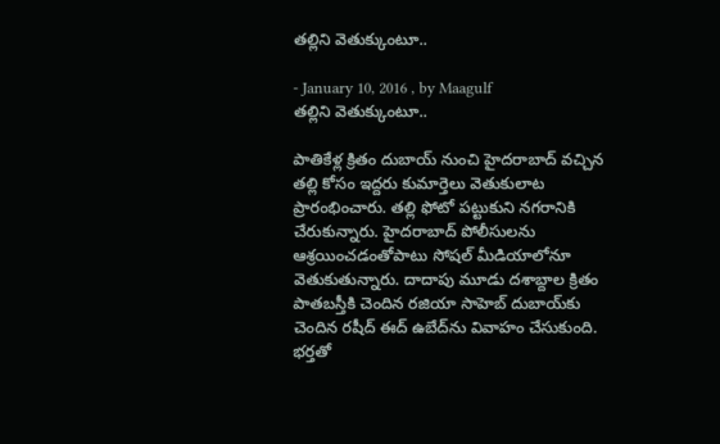తల్లిని వెతుక్కుంటూ..

- January 10, 2016 , by Maagulf
తల్లిని వెతుక్కుంటూ..

పాతికేళ్ల క్రితం దుబాయ్‌ నుంచి హైదరాబాద్‌ వచ్చిన తల్లి కోసం ఇద్దరు కుమార్తెలు వెతుకులాట ప్రారంభించారు. తల్లి ఫోటో పట్టుకుని నగరానికి చేరుకున్నారు. హైదరాబాద్‌ పోలీసులను ఆశ్రయించడంతోపాటు సోషల్‌ మీడియాలోనూ వెతుకుతున్నారు. దాదాపు మూడు దశాబ్దాల క్రితం పాతబస్తీకి చెందిన రజియా సాహెబ్‌ దుబాయ్‌కు చెందిన రషీద్‌ ఈద్‌ ఉబేద్‌ను వివాహం చేసుకుంది. భర్తతో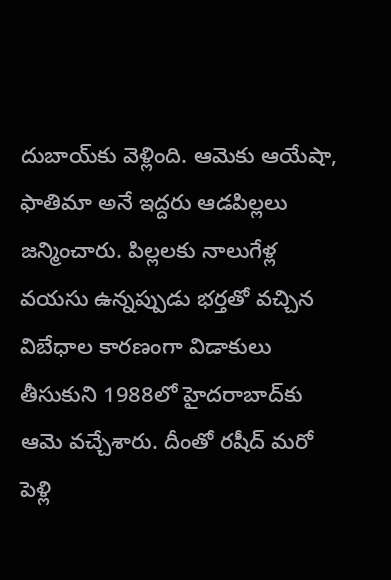దుబాయ్‌కు వెళ్లింది. ఆమెకు ఆయేషా, ఫాతిమా అనే ఇద్దరు ఆడపిల్లలు జన్మించారు. పిల్లలకు నాలుగేళ్ల వయసు ఉన్నప్పుడు భర్తతో వచ్చిన విబేధాల కారణంగా విడాకులు తీసుకుని 1988లో హైదరాబాద్‌కు ఆమె వచ్చేశారు. దీంతో రషీద్‌ మరో పెళ్లి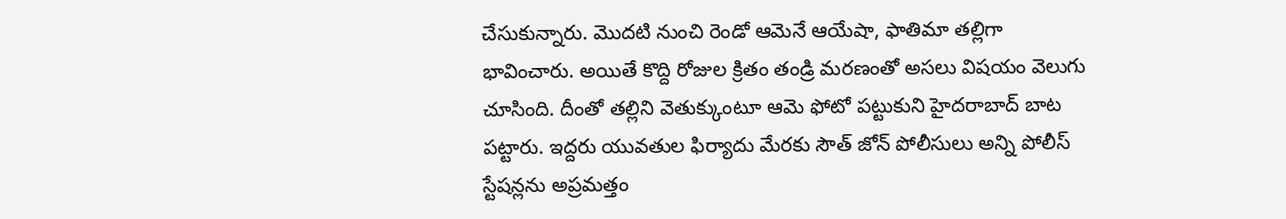చేసుకున్నారు. మొదటి నుంచి రెండో ఆమెనే ఆయేషా, ఫాతిమా తల్లిగా భావించారు. అయితే కొద్ది రోజుల క్రితం తండ్రి మరణంతో అసలు విషయం వెలుగు చూసింది. దీంతో తల్లిని వెతుక్కుంటూ ఆమె ఫోటో పట్టుకుని హైదరాబాద్‌ బాట పట్టారు. ఇద్దరు యువతుల ఫిర్యాదు మేరకు సౌత్ జోన్ పోలీసులు అన్ని పోలీస్‌ స్టేషన్లను అప్రమత్తం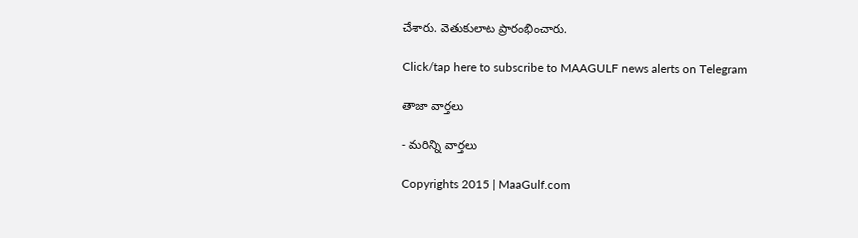చేశారు. వెతుకులాట ప్రారంభించారు.

Click/tap here to subscribe to MAAGULF news alerts on Telegram

తాజా వార్తలు

- మరిన్ని వార్తలు

Copyrights 2015 | MaaGulf.com